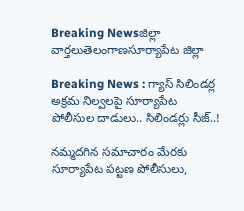Breaking Newsజిల్లా వార్తలుతెలంగాణసూర్యాపేట జిల్లా

Breaking News : గ్యాస్ సిలిండర్ల అక్రమ నిల్వలపై సూర్యాపేట పోలీసుల దాడులు.. సిలిండర్లు సీజ్..!

నమ్మదగిన సమాచారం మేరకు సూర్యాపేట పట్టణ పోలీసులు,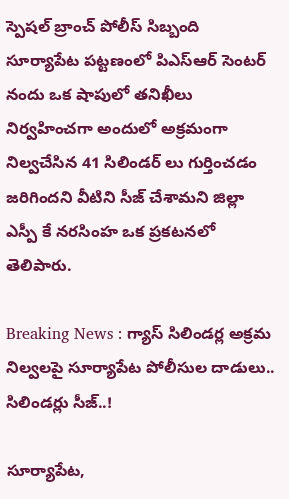స్పెషల్ బ్రాంచ్ పోలీస్ సిబ్బంది సూర్యాపేట పట్టణంలో పిఎస్ఆర్ సెంటర్ నందు ఒక షాపులో తనిఖీలు నిర్వహించగా అందులో అక్రమంగా నిల్వచేసిన 41 సిలిండర్ లు గుర్తించడం జరిగిందని వీటిని సీజ్ చేశామని జిల్లా ఎస్పీ కే నరసింహ ఒక ప్రకటనలో తెలిపారు.

Breaking News : గ్యాస్ సిలిండర్ల అక్రమ నిల్వలపై సూర్యాపేట పోలీసుల దాడులు.. సిలిండర్లు సీజ్..!

సూర్యాపేట,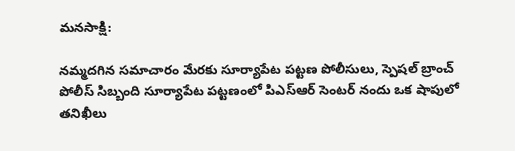మనసాక్షి:

నమ్మదగిన సమాచారం మేరకు సూర్యాపేట పట్టణ పోలీసులు, స్పెషల్ బ్రాంచ్ పోలీస్ సిబ్బంది సూర్యాపేట పట్టణంలో పిఎస్ఆర్ సెంటర్ నందు ఒక షాపులో తనిఖీలు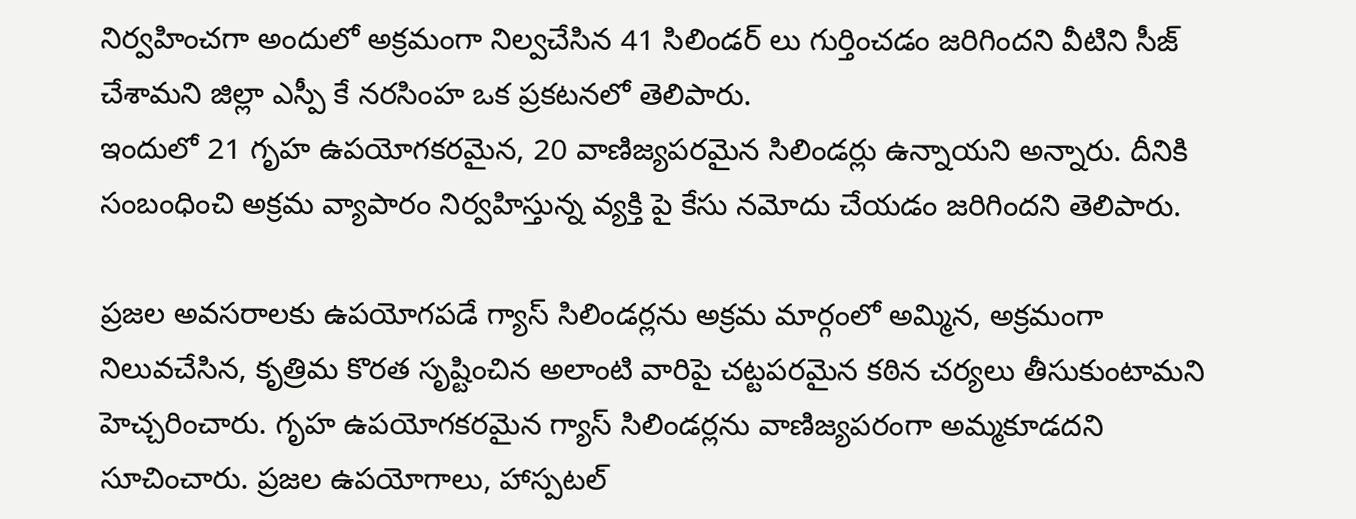నిర్వహించగా అందులో అక్రమంగా నిల్వచేసిన 41 సిలిండర్ లు గుర్తించడం జరిగిందని వీటిని సీజ్ చేశామని జిల్లా ఎస్పీ కే నరసింహ ఒక ప్రకటనలో తెలిపారు.
ఇందులో 21 గృహ ఉపయోగకరమైన, 20 వాణిజ్యపరమైన సిలిండర్లు ఉన్నాయని అన్నారు. దీనికి సంబంధించి అక్రమ వ్యాపారం నిర్వహిస్తున్న వ్యక్తి పై కేసు నమోదు చేయడం జరిగిందని తెలిపారు.

ప్రజల అవసరాలకు ఉపయోగపడే గ్యాస్ సిలిండర్లను అక్రమ మార్గంలో అమ్మిన, అక్రమంగా నిలువచేసిన, కృత్రిమ కొరత సృష్టించిన అలాంటి వారిపై చట్టపరమైన కఠిన చర్యలు తీసుకుంటామని హెచ్చరించారు. గృహ ఉపయోగకరమైన గ్యాస్ సిలిండర్లను వాణిజ్యపరంగా అమ్మకూడదని సూచించారు. ప్రజల ఉపయోగాలు, హాస్పటల్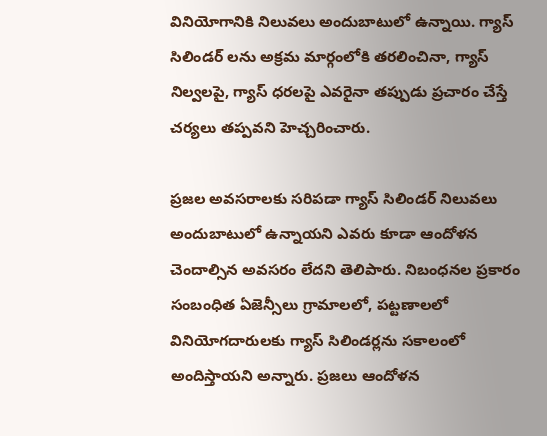వినియోగానికి నిలువలు అందుబాటులో ఉన్నాయి. గ్యాస్ సిలిండర్ లను అక్రమ మార్గంలోకి తరలించినా, గ్యాస్ నిల్వలపై, గ్యాస్ ధరలపై ఎవరైనా తప్పుడు ప్రచారం చేస్తే చర్యలు తప్పవని హెచ్చరించారు.

ప్రజల అవసరాలకు సరిపడా గ్యాస్ సిలిండర్ నిలువలు అందుబాటులో ఉన్నాయని ఎవరు కూడా ఆందోళన చెందాల్సిన అవసరం లేదని తెలిపారు. నిబంధనల ప్రకారం సంబంధిత ఏజెన్సీలు గ్రామాలలో, పట్టణాలలో వినియోగదారులకు గ్యాస్ సిలిండర్లను సకాలంలో అందిస్తాయని అన్నారు. ప్రజలు ఆందోళన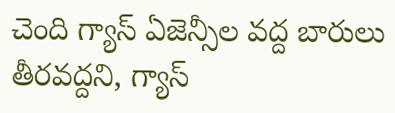చెంది గ్యాస్ ఏజెన్సీల వద్ద బారులు తీరవద్దని, గ్యాస్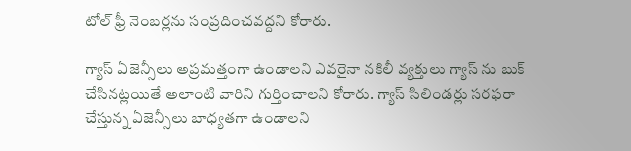టోల్ ఫ్రీ నెంబర్లను సంప్రదించవద్దని కోరారు.

గ్యాస్ ఏజెన్సీలు అప్రమత్తంగా ఉండాలని ఎవరైనా నకిలీ వ్యక్తులు గ్యాస్ ను బుక్ చేసినట్లయితే అలాంటి వారిని గుర్తించాలని కోరారు. గ్యాస్ సిలిండర్లు సరఫరా చేస్తున్న ఏజెన్సీలు బాధ్యతగా ఉండాలని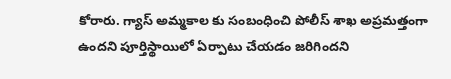కోరారు. గ్యాస్ అమ్మకాల కు సంబంధించి పోలీస్ శాఖ అప్రమత్తంగా ఉందని పూర్తిస్థాయిలో ఏర్పాటు చేయడం జరిగిందని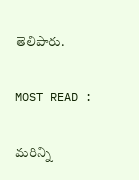తెలిపారు.

MOST READ :

మరిన్ని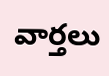వార్తలు